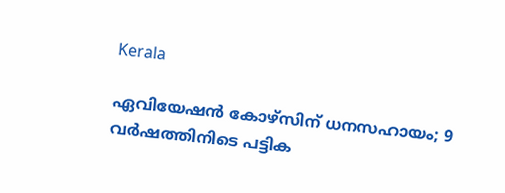Kerala

ഏവിയേഷന്‍ കോഴ്‌സിന് ധനസഹായം; 9 വര്‍ഷത്തിനിടെ പട്ടിക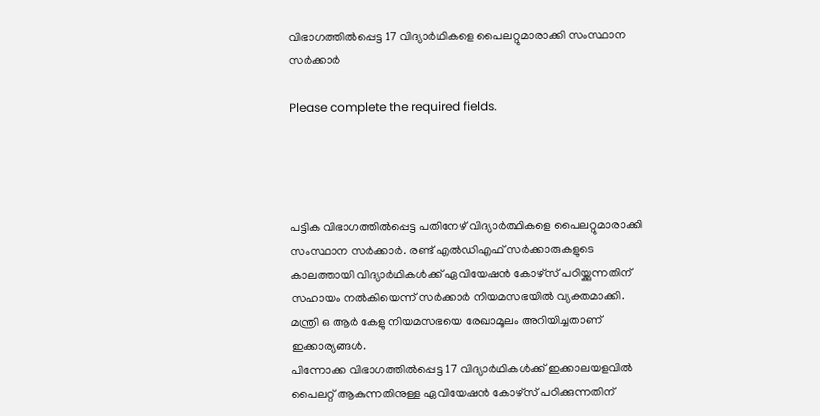വിഭാഗത്തില്‍പ്പെട്ട 17 വിദ്യാര്‍ഥികളെ പൈലറ്റുമാരാക്കി സംസ്ഥാന സര്‍ക്കാര്‍

Please complete the required fields.




പട്ടിക വിഭാഗത്തില്‍പ്പെട്ട പതിനേഴ് വിദ്യാര്‍ത്ഥികളെ പൈലറ്റുമാരാക്കി സംസ്ഥാന സര്‍ക്കാര്‍. രണ്ട് എല്‍ഡിഎഫ് സര്‍ക്കാരുകളുടെ കാലത്തായി വിദ്യാര്‍ഥികള്‍ക്ക് ഏവിയേഷന്‍ കോഴ്‌സ് പഠിയ്ക്കുന്നതിന് സഹായം നല്‍കിയെന്ന് സര്‍ക്കാര്‍ നിയമസഭയില്‍ വ്യക്തമാക്കി. മന്ത്രി ഒ ആര്‍ കേളു നിയമസഭയെ രേഖാമൂലം അറിയിച്ചതാണ് ഇക്കാര്യങ്ങള്‍.
പിന്നോക്ക വിഭാഗത്തില്‍പ്പെട്ട 17 വിദ്യാര്‍ഥികള്‍ക്ക് ഇക്കാലയളവില്‍ പൈലറ്റ് ആകുന്നതിനുള്ള ഏവിയേഷന്‍ കോഴ്‌സ് പഠിക്കുന്നതിന്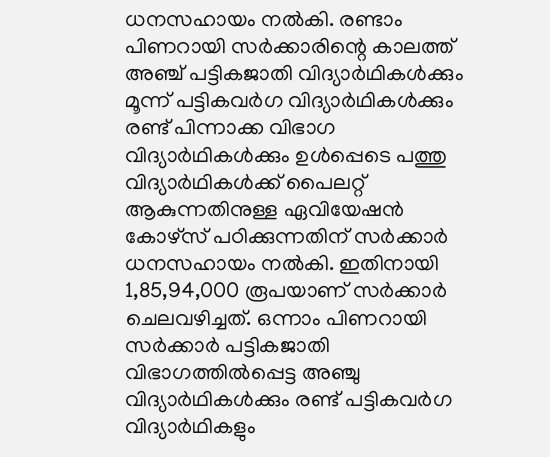ധനസഹായം നല്‍കി. രണ്ടാം പിണറായി സര്‍ക്കാരിന്റെ കാലത്ത് അഞ്ച് പട്ടികജാതി വിദ്യാര്‍ഥികള്‍ക്കും മൂന്ന് പട്ടികവര്‍ഗ വിദ്യാര്‍ഥികള്‍ക്കും രണ്ട് പിന്നാക്ക വിഭാഗ വിദ്യാര്‍ഥികള്‍ക്കും ഉള്‍പ്പെടെ പത്തു വിദ്യാര്‍ഥികള്‍ക്ക് പൈലറ്റ് ആകുന്നതിനുള്ള ഏവിയേഷന്‍ കോഴ്‌സ് പഠിക്കുന്നതിന് സര്‍ക്കാര്‍ ധനസഹായം നല്‍കി. ഇതിനായി 1,85,94,000 രൂപയാണ് സര്‍ക്കാര്‍ ചെലവഴിച്ചത്. ഒന്നാം പിണറായി സര്‍ക്കാര്‍ പട്ടികജാതി വിഭാഗത്തില്‍പ്പെട്ട അഞ്ചു വിദ്യാര്‍ഥികള്‍ക്കും രണ്ട് പട്ടികവര്‍ഗ വിദ്യാര്‍ഥികളും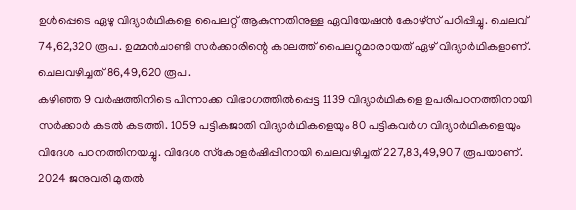ഉള്‍പ്പെടെ ഏഴു വിദ്യാര്‍ഥികളെ പൈലറ്റ് ആകുന്നതിനുള്ള ഏവിയേഷന്‍ കോഴ്‌സ് പഠിപ്പിച്ചു. ചെലവ് 74,62,320 രൂപ. ഉമ്മന്‍ചാണ്ടി സര്‍ക്കാരിന്റെ കാലത്ത് പൈലറ്റുമാരായത് ഏഴ് വിദ്യാര്‍ഥികളാണ്. ചെലവഴിച്ചത് 86,49,620 രൂപ.
കഴിഞ്ഞ 9 വര്‍ഷത്തിനിടെ പിന്നാക്ക വിഭാഗത്തില്‍പ്പെട്ട 1139 വിദ്യാര്‍ഥികളെ ഉപരിപഠനത്തിനായി സര്‍ക്കാര്‍ കടല്‍ കടത്തി. 1059 പട്ടികജാതി വിദ്യാര്‍ഥികളെയും 80 പട്ടികവര്‍ഗ വിദ്യാര്‍ഥികളെയും വിദേശ പഠനത്തിനയച്ചു. വിദേശ സ്‌കോളര്‍ഷിപ്പിനായി ചെലവഴിച്ചത് 227,83,49,907 രൂപയാണ്. 2024 ജനുവരി മുതല്‍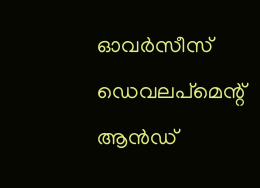ഓവര്‍സീസ് ഡെവലപ്‌മെന്റ് ആന്‍ഡ്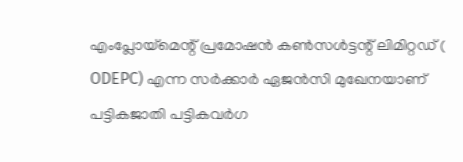എംപ്ലോയ്‌മെന്റ് പ്രമോഷന്‍ കണ്‍സള്‍ട്ടന്റ് ലിമിറ്റഡ് ( ODEPC) എന്ന സര്‍ക്കാര്‍ ഏജന്‍സി മുഖേനയാണ് പട്ടികജാതി പട്ടികവര്‍ഗ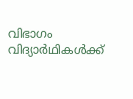വിഭാഗം വിദ്യാര്‍ഥികള്‍ക്ക്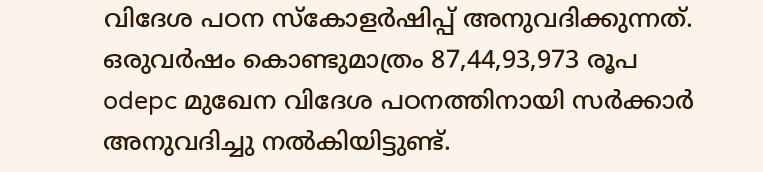വിദേശ പഠന സ്‌കോളര്‍ഷിപ്പ് അനുവദിക്കുന്നത്. ഒരുവര്‍ഷം കൊണ്ടുമാത്രം 87,44,93,973 രൂപ odepc മുഖേന വിദേശ പഠനത്തിനായി സര്‍ക്കാര്‍ അനുവദിച്ചു നല്‍കിയിട്ടുണ്ട്.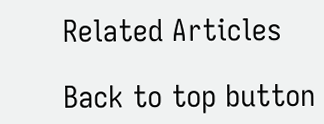Related Articles

Back to top button